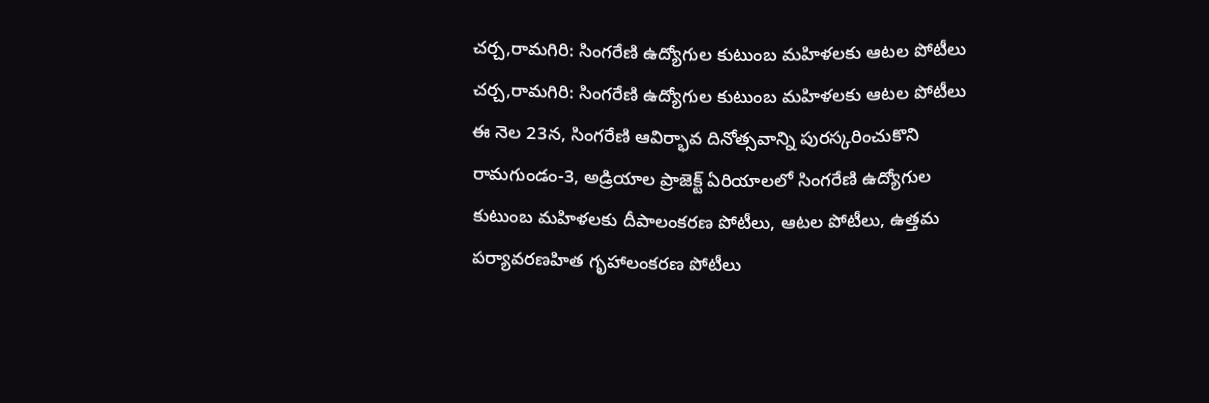చర్చ,రామగిరి: సింగరేణి ఉద్యోగుల కుటుంబ మహిళలకు ఆటల పోటీలు
చర్చ,రామగిరి: సింగరేణి ఉద్యోగుల కుటుంబ మహిళలకు ఆటల పోటీలు
ఈ నెల 23న, సింగరేణి ఆవిర్భావ దినోత్సవాన్ని పురస్కరించుకొని రామగుండం-3, అడ్రియాల ప్రాజెక్ట్ ఏరియాలలో సింగరేణి ఉద్యోగుల కుటుంబ మహిళలకు దీపాలంకరణ పోటీలు, ఆటల పోటీలు, ఉత్తమ పర్యావరణహిత గృహాలంకరణ పోటీలు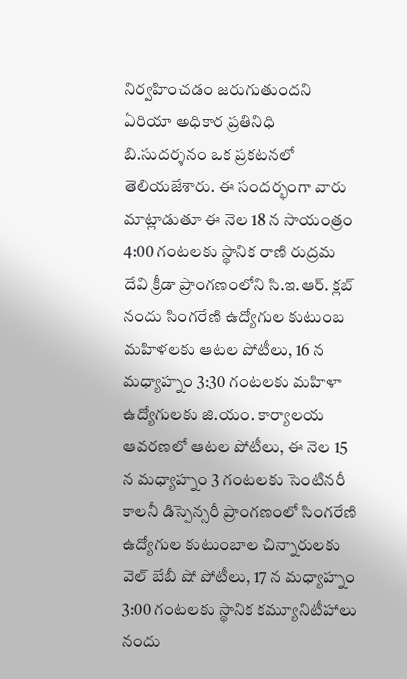నిర్వహించడం జరుగుతుందని ఏరియా అధికార ప్రతినిధి బి.సుదర్శనం ఒక ప్రకటనలో తెలియజేశారు. ఈ సందర్భంగా వారు మాట్లాడుతూ ఈ నెల 18 న సాయంత్రం 4:00 గంటలకు స్థానిక రాణి రుద్రమ దేవి క్రీడా ప్రాంగణంలోని సి.ఇ.ఆర్. క్లబ్ నందు సింగరేణి ఉద్యోగుల కుటుంబ మహిళలకు ఆటల పోటీలు, 16 న మధ్యాహ్నం 3:30 గంటలకు మహిళా ఉద్యోగులకు జి.యం. కార్యాలయ ఆవరణలో ఆటల పోటీలు, ఈ నెల 15 న మధ్యాహ్నం 3 గంటలకు సెంటినరీ కాలనీ డిస్పెన్సరీ ప్రాంగణంలో సింగరేణి ఉద్యోగుల కుటుంబాల చిన్నారులకు వెల్ బేబీ షో పోటీలు, 17 న మధ్యాహ్నం 3:00 గంటలకు స్థానిక కమ్యూనిటీహాలు నందు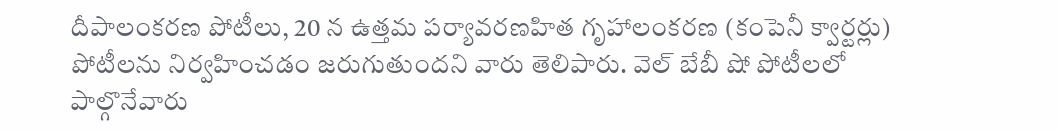దీపాలంకరణ పోటీలు, 20 న ఉత్తమ పర్యావరణహిత గృహాలంకరణ (కంపెనీ క్వార్టర్లు) పోటీలను నిర్వహించడం జరుగుతుందని వారు తెలిపారు. వెల్ బేబీ షో పోటీలలో పాల్గొనేవారు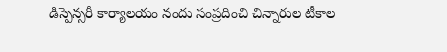డిస్పెన్సరీ కార్యాలయం నందు సంప్రదించి చిన్నారుల టీకాల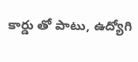కార్డు తో పాటు, ఉద్యోగి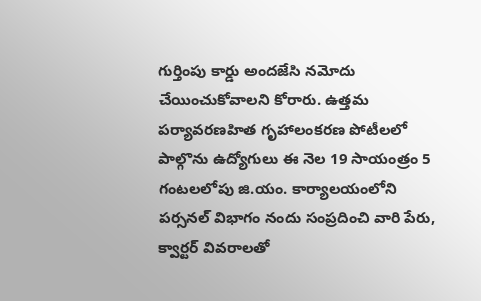గుర్తింపు కార్డు అందజేసి నమోదు చేయించుకోవాలని కోరారు. ఉత్తమ పర్యావరణహిత గృహాలంకరణ పోటీలలో పాల్గొను ఉద్యోగులు ఈ నెల 19 సాయంత్రం 5 గంటలలోపు జి.యం. కార్యాలయంలోని పర్సనల్ విభాగం నందు సంప్రదించి వారి పేరు, క్వార్టర్ వివరాలతో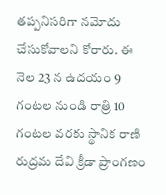తప్పనిసరిగా నమోదు చేసుకోవాలని కోరారు. ఈ నెల 23 న ఉదయం 9 గంటల నుండి రాత్రి 10 గంటల వరకు స్థానిక రాణి రుద్రమ దేవి క్రీడా ప్రాంగణం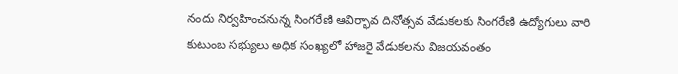నందు నిర్వహించనున్న సింగరేణి ఆవిర్భావ దినోత్సవ వేడుకలకు సింగరేణి ఉద్యోగులు వారి కుటుంబ సభ్యులు అధిక సంఖ్యలో హాజరై వేడుకలను విజయవంతం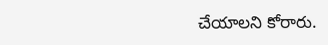చేయాలని కోరారు.